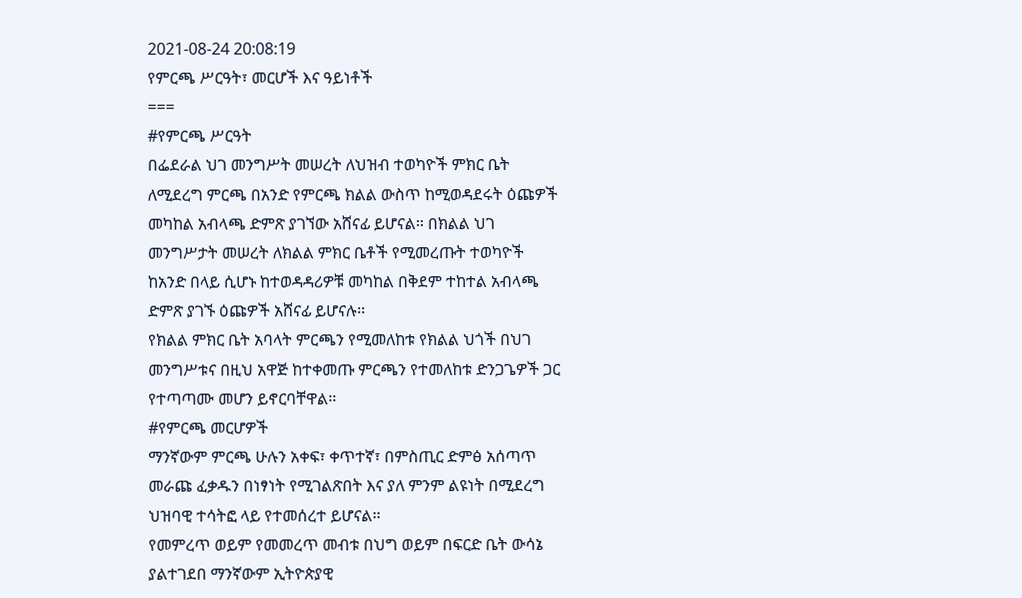2021-08-24 20:08:19
የምርጫ ሥርዓት፣ መርሆች እና ዓይነቶች
===
#የምርጫ ሥርዓት
በፌደራል ህገ መንግሥት መሠረት ለህዝብ ተወካዮች ምክር ቤት ለሚደረግ ምርጫ በአንድ የምርጫ ክልል ውስጥ ከሚወዳደሩት ዕጩዎች መካከል አብላጫ ድምጽ ያገኘው አሸናፊ ይሆናል። በክልል ህገ መንግሥታት መሠረት ለክልል ምክር ቤቶች የሚመረጡት ተወካዮች ከአንድ በላይ ሲሆኑ ከተወዳዳሪዎቹ መካከል በቅደም ተከተል አብላጫ ድምጽ ያገኙ ዕጩዎች አሸናፊ ይሆናሉ፡፡
የክልል ምክር ቤት አባላት ምርጫን የሚመለከቱ የክልል ህጎች በህገ መንግሥቱና በዚህ አዋጅ ከተቀመጡ ምርጫን የተመለከቱ ድንጋጌዎች ጋር የተጣጣሙ መሆን ይኖርባቸዋል፡፡
#የምርጫ መርሆዎች
ማንኛውም ምርጫ ሁሉን አቀፍ፣ ቀጥተኛ፣ በምስጢር ድምፅ አሰጣጥ መራጩ ፈቃዱን በነፃነት የሚገልጽበት እና ያለ ምንም ልዩነት በሚደረግ ህዝባዊ ተሳትፎ ላይ የተመሰረተ ይሆናል፡፡
የመምረጥ ወይም የመመረጥ መብቱ በህግ ወይም በፍርድ ቤት ውሳኔ ያልተገደበ ማንኛውም ኢትዮጵያዊ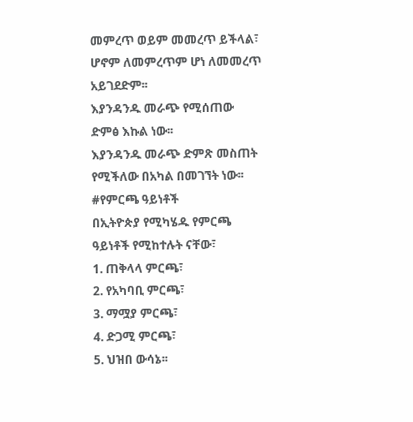መምረጥ ወይም መመረጥ ይችላል፣ ሆኖም ለመምረጥም ሆነ ለመመረጥ አይገደድም፡፡
እያንዳንዱ መራጭ የሚሰጠው ድምፅ እኩል ነው፡፡
እያንዳንዱ መራጭ ድምጽ መስጠት የሚችለው በአካል በመገኘት ነው፡፡
#የምርጫ ዓይነቶች
በኢትዮጵያ የሚካሄዱ የምርጫ ዓይነቶች የሚከተሉት ናቸው፣
1. ጠቅላላ ምርጫ፣
2. የአካባቢ ምርጫ፣
3. ማሟያ ምርጫ፣
4. ድጋሚ ምርጫ፣
5. ህዝበ ውሳኔ፡፡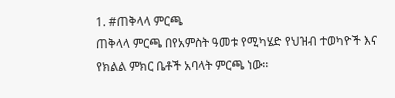1. #ጠቅላላ ምርጫ
ጠቅላላ ምርጫ በየአምስት ዓመቱ የሚካሄድ የህዝብ ተወካዮች እና የክልል ምክር ቤቶች አባላት ምርጫ ነው፡፡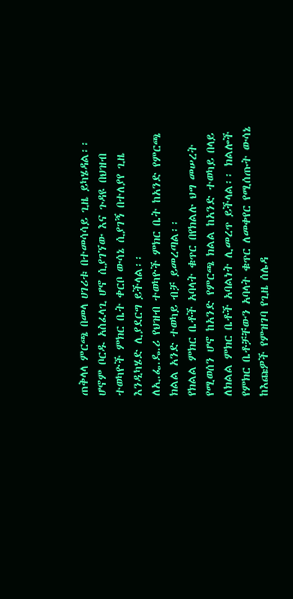ጠቅላላ ምርጫ በመላ ሀገሪቱ በተመሳሳይ ጊዜ ይካሄዳል፡፡ ሆኖም ቦርዱ አስፈላጊ ሆኖ ሲያገኘው እና ጉዳዩ በህዝብ ተወካዮች ምክር ቤት ቀርቦ ውሳኔ ሲያገኝ በተለያየ ጊዜ እንዲካሄድ ሊያደርግ ይችላል፡፡
ለኢ.ፌ.ዴ.ሪ የህዝብ ተወካዮች ምክር ቤት ከአንድ የምርጫ ክልል አንድ ተወካይ ብቻ ይመረጣል፡፡
የክልል ምክር ቤቶች አባላት ቁጥር በየክልሉ ህግ መሠረት የሚወሰን ሆኖ ከአንድ የምርጫ ክልል ከአንድ ተወካይ በላይ ለክልል ምክር ቤቶች አባልነት ሊመረጥ ይችላል፡፡ ክልሎች የምክር ቤቶቻቸውን አባላት ቁጥር ለመቀየር የሚሰጡት ውሳኔ ከእጩዎች የምዝገባ የጊዜ ሰሌዳ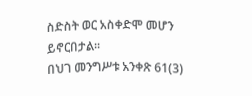ስድስት ወር አስቀድሞ መሆን ይኖርበታል፡፡
በህገ መንግሥቱ አንቀጽ 61(3)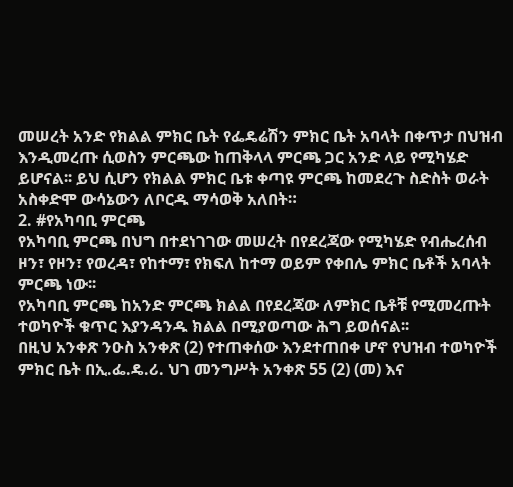መሠረት አንድ የክልል ምክር ቤት የፌዴሬሽን ምክር ቤት አባላት በቀጥታ በህዝብ እንዲመረጡ ሲወስን ምርጫው ከጠቅላላ ምርጫ ጋር አንድ ላይ የሚካሄድ ይሆናል፡፡ ይህ ሲሆን የክልል ምክር ቤቱ ቀጣዩ ምርጫ ከመደረጉ ስድስት ወራት አስቀድሞ ውሳኔውን ለቦርዱ ማሳወቅ አለበት።
2. #የአካባቢ ምርጫ
የአካባቢ ምርጫ በህግ በተደነገገው መሠረት በየደረጃው የሚካሄድ የብሔረሰብ ዞን፣ የዞን፣ የወረዳ፣ የከተማ፣ የክፍለ ከተማ ወይም የቀበሌ ምክር ቤቶች አባላት ምርጫ ነው፡፡
የአካባቢ ምርጫ ከአንድ ምርጫ ክልል በየደረጃው ለምክር ቤቶቹ የሚመረጡት ተወካዮች ቁጥር እያንዳንዱ ክልል በሚያወጣው ሕግ ይወሰናል፡፡
በዚህ አንቀጽ ንዑስ አንቀጽ (2) የተጠቀሰው እንደተጠበቀ ሆኖ የህዝብ ተወካዮች ምክር ቤት በኢ.ፌ.ዴ.ሪ. ህገ መንግሥት አንቀጽ 55 (2) (መ) እና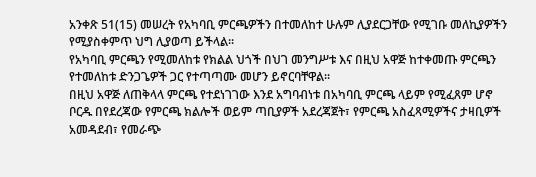አንቀጽ 51(15) መሠረት የአካባቢ ምርጫዎችን በተመለከተ ሁሉም ሊያደርጋቸው የሚገቡ መለኪያዎችን የሚያስቀምጥ ህግ ሊያወጣ ይችላል።
የአካባቢ ምርጫን የሚመለከቱ የክልል ህጎች በህገ መንግሥቱ እና በዚህ አዋጅ ከተቀመጡ ምርጫን የተመለከቱ ድንጋጌዎች ጋር የተጣጣሙ መሆን ይኖርባቸዋል፡፡
በዚህ አዋጅ ለጠቅላላ ምርጫ የተደነገገው እንደ አግባብነቱ በአካባቢ ምርጫ ላይም የሚፈጸም ሆኖ ቦርዱ በየደረጃው የምርጫ ክልሎች ወይም ጣቢያዎች አደረጃጀት፣ የምርጫ አስፈጻሚዎችና ታዛቢዎች አመዳደብ፣ የመራጭ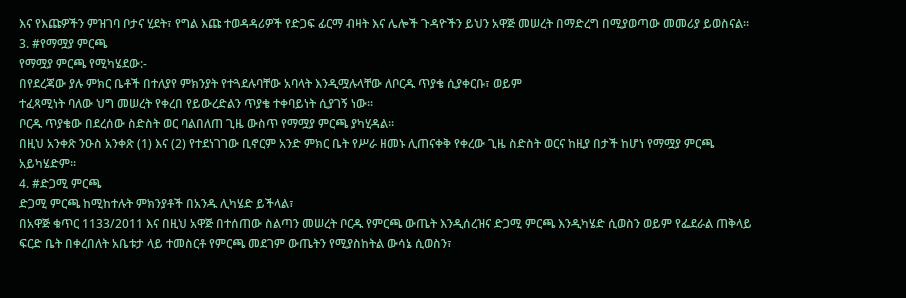እና የእጩዎችን ምዝገባ ቦታና ሂደት፣ የግል እጩ ተወዳዳሪዎች የድጋፍ ፊርማ ብዛት እና ሌሎች ጉዳዮችን ይህን አዋጅ መሠረት በማድረግ በሚያወጣው መመሪያ ይወስናል፡፡
3. #የማሟያ ምርጫ
የማሟያ ምርጫ የሚካሄደው:-
በየደረጃው ያሉ ምክር ቤቶች በተለያየ ምክንያት የተጓደሉባቸው አባላት እንዲሟሉላቸው ለቦርዱ ጥያቄ ሲያቀርቡ፣ ወይም
ተፈጻሚነት ባለው ህግ መሠረት የቀረበ የይውረድልን ጥያቄ ተቀባይነት ሲያገኝ ነው፡፡
ቦርዱ ጥያቄው በደረሰው ስድስት ወር ባልበለጠ ጊዜ ውስጥ የማሟያ ምርጫ ያካሂዳል፡፡
በዚህ አንቀጽ ንዑስ አንቀጽ (1) እና (2) የተደነገገው ቢኖርም አንድ ምክር ቤት የሥራ ዘመኑ ሊጠናቀቅ የቀረው ጊዜ ስድስት ወርና ከዚያ በታች ከሆነ የማሟያ ምርጫ አይካሄድም፡፡
4. #ድጋሚ ምርጫ
ድጋሚ ምርጫ ከሚከተሉት ምክንያቶች በአንዱ ሊካሄድ ይችላል፣
በአዋጅ ቁጥር 1133/2011 እና በዚህ አዋጅ በተሰጠው ስልጣን መሠረት ቦርዱ የምርጫ ውጤት እንዲሰረዝና ድጋሚ ምርጫ እንዲካሄድ ሲወስን ወይም የፌደራል ጠቅላይ ፍርድ ቤት በቀረበለት አቤቱታ ላይ ተመስርቶ የምርጫ መደገም ውጤትን የሚያስከትል ውሳኔ ሲወስን፣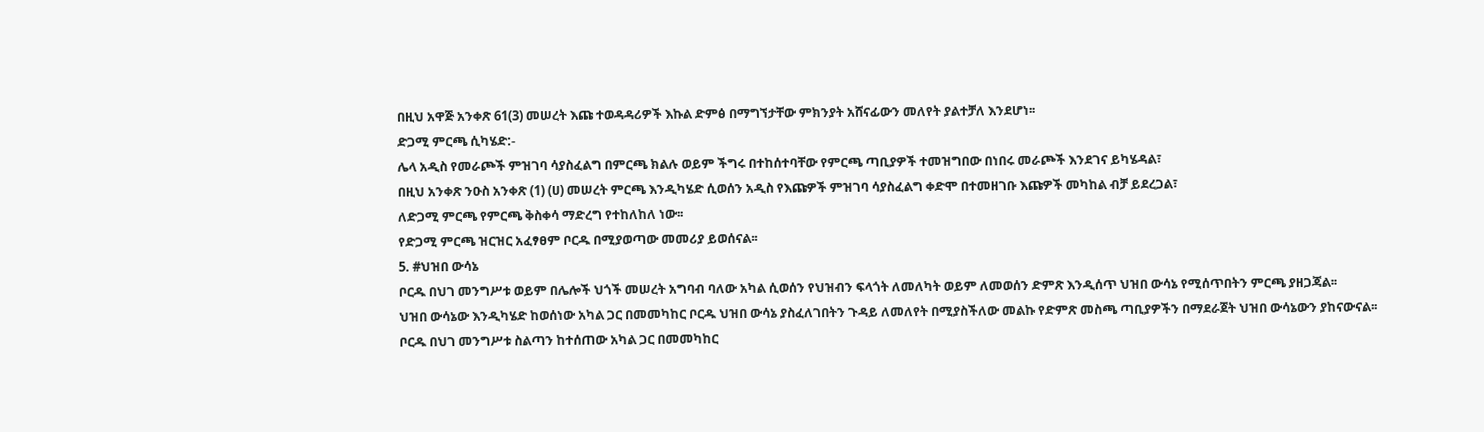በዚህ አዋጅ አንቀጽ 61(3) መሠረት እጩ ተወዳዳሪዎች እኩል ድምፅ በማግኘታቸው ምክንያት አሸናፊውን መለየት ያልተቻለ እንደሆነ፡፡
ድጋሚ ምርጫ ሲካሄድ:-
ሌላ አዲስ የመራጮች ምዝገባ ሳያስፈልግ በምርጫ ክልሉ ወይም ችግሩ በተከሰተባቸው የምርጫ ጣቢያዎች ተመዝግበው በነበሩ መራጮች እንደገና ይካሄዳል፣
በዚህ አንቀጽ ንዑስ አንቀጽ (1) (ሀ) መሠረት ምርጫ እንዲካሄድ ሲወሰን አዲስ የእጩዎች ምዝገባ ሳያስፈልግ ቀድሞ በተመዘገቡ እጩዎች መካከል ብቻ ይደረጋል፣
ለድጋሚ ምርጫ የምርጫ ቅስቀሳ ማድረግ የተከለከለ ነው፡፡
የድጋሚ ምርጫ ዝርዝር አፈፃፀም ቦርዱ በሚያወጣው መመሪያ ይወሰናል፡፡
5. #ህዝበ ውሳኔ
ቦርዱ በህገ መንግሥቱ ወይም በሌሎች ህጎች መሠረት አግባብ ባለው አካል ሲወሰን የህዝብን ፍላጎት ለመለካት ወይም ለመወሰን ድምጽ እንዲሰጥ ህዝበ ውሳኔ የሚሰጥበትን ምርጫ ያዘጋጃል፡፡
ህዝበ ውሳኔው እንዲካሄድ ከወሰነው አካል ጋር በመመካከር ቦርዱ ህዝበ ውሳኔ ያስፈለገበትን ጉዳይ ለመለየት በሚያስችለው መልኩ የድምጽ መስጫ ጣቢያዎችን በማደራጀት ህዝበ ውሳኔውን ያከናውናል፡፡
ቦርዱ በህገ መንግሥቱ ስልጣን ከተሰጠው አካል ጋር በመመካከር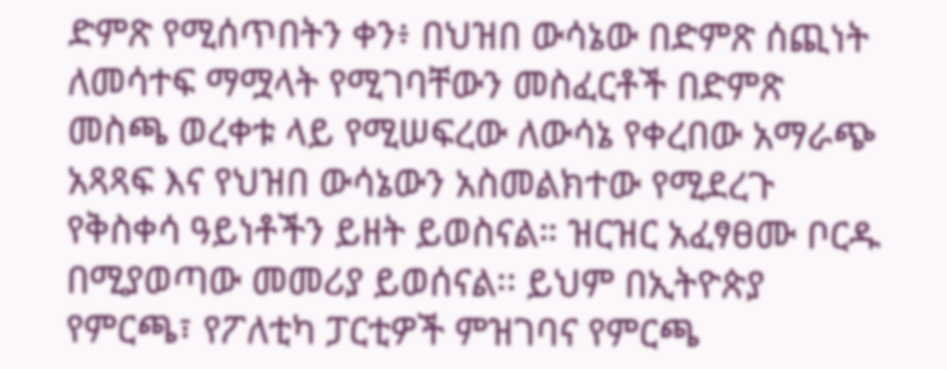ድምጽ የሚሰጥበትን ቀን፥ በህዝበ ውሳኔው በድምጽ ሰጪነት ለመሳተፍ ማሟላት የሚገባቸውን መስፈርቶች በድምጽ መስጫ ወረቀቱ ላይ የሚሠፍረው ለውሳኔ የቀረበው አማራጭ አጻጻፍ እና የህዝበ ውሳኔውን አስመልክተው የሚደረጉ የቅስቀሳ ዓይነቶችን ይዘት ይወስናል። ዝርዝር አፈፃፀሙ ቦርዱ በሚያወጣው መመሪያ ይወሰናል፡፡ ይህም በኢትዮጵያ የምርጫ፣ የፖለቲካ ፓርቲዎች ምዝገባና የምርጫ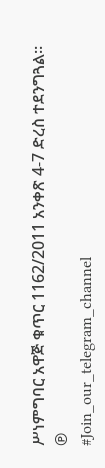ሥነምግባር አዋጅ ቁጥር 1162/2011 አንቀጽ 4-7 ድረስ ተደንግጓል።
℗
#Join_our_telegram_channel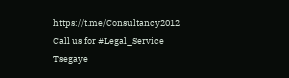https://t.me/Consultancy2012
Call us for #Legal_Service
Tsegaye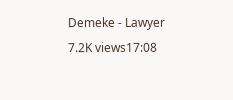Demeke - Lawyer
7.2K views17:08